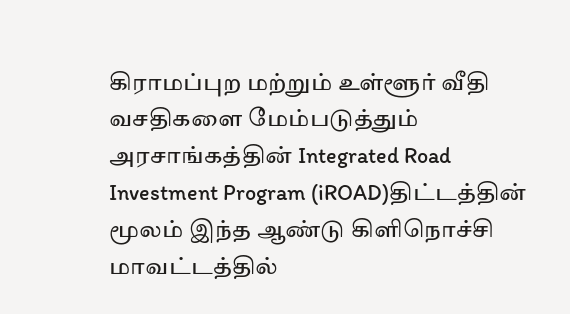கிராமப்புற மற்றும் உள்ளூர் வீதி வசதிகளை மேம்படுத்தும் அரசாங்கத்தின் Integrated Road Investment Program (iROAD)திட்டத்தின் மூலம் இந்த ஆண்டு கிளிநொச்சி மாவட்டத்தில்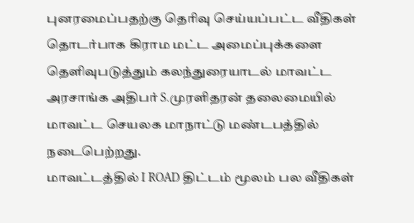புனரமைப்பதற்கு தெரிவு செய்யப்பட்ட வீதிகள் தொடர்பாக கிராம மட்ட அமைப்புக்களை தெளிவுபடுத்தும் கலந்துரையாடல் மாவட்ட அரசாங்க அதிபர் S.முரளிதரன் தலைமையில் மாவட்ட செயலக மாநாட்டு மண்டபத்தில் நடைபெற்றது.
மாவட்டத்தில் I ROAD திட்டம் மூலம் பல வீதிகள்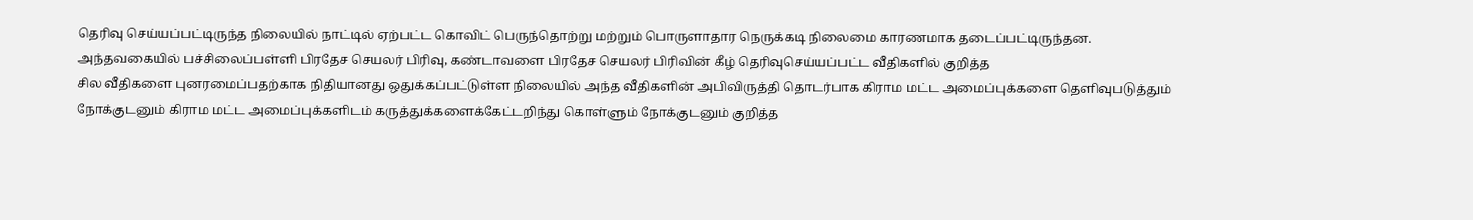தெரிவு செய்யப்பட்டிருந்த நிலையில் நாட்டில் ஏற்பட்ட கொவிட் பெருந்தொற்று மற்றும் பொருளாதார நெருக்கடி நிலைமை காரணமாக தடைப்பட்டிருந்தன.
அந்தவகையில் பச்சிலைப்பள்ளி பிரதேச செயலர் பிரிவு, கண்டாவளை பிரதேச செயலர் பிரிவின் கீழ் தெரிவுசெய்யப்பட்ட வீதிகளில் குறித்த
சில வீதிகளை புனரமைப்பதற்காக நிதியானது ஒதுக்கப்பட்டுள்ள நிலையில் அந்த வீதிகளின் அபிவிருத்தி தொடர்பாக கிராம மட்ட அமைப்புக்களை தெளிவுபடுத்தும் நோக்குடனும் கிராம மட்ட அமைப்புக்களிடம் கருத்துக்களைக்கேட்டறிந்து கொள்ளும் நோக்குடனும் குறித்த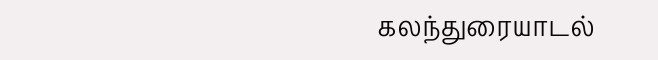கலந்துரையாடல்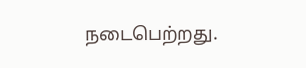நடைபெற்றது.